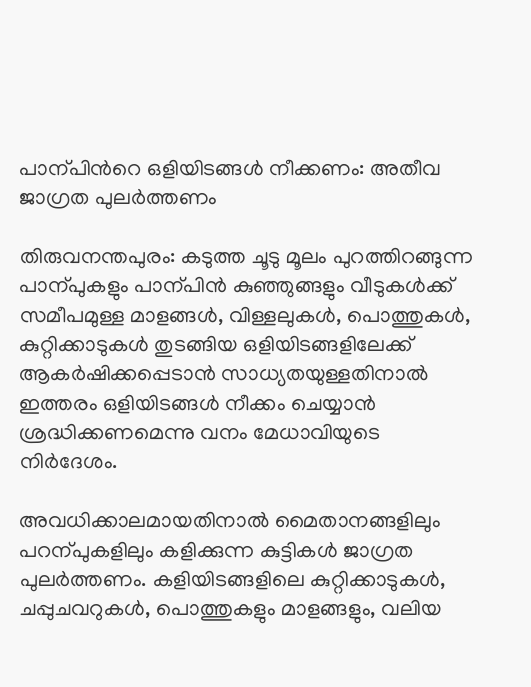പാന്പിന്‍റെ ഒളിയിടങ്ങൾ നീക്കണം: അതീവ ജാഗ്രത പുലർത്തണം

തിരുവനന്തപുരം: കടുത്ത ചൂടു മൂലം പുറത്തിറങ്ങുന്ന പാന്പുകളും പാന്പിൻ കുഞ്ഞുങ്ങളും വീടുകൾക്ക് സമീപമുള്ള മാളങ്ങൾ, വിള്ളലുകൾ, പൊത്തുകൾ, കുറ്റിക്കാടുകൾ തുടങ്ങിയ ഒളിയിടങ്ങളിലേക്ക് ആകർഷിക്കപ്പെടാൻ സാധ്യതയുള്ളതിനാൽ ഇത്തരം ഒളിയിടങ്ങൾ നീക്കം ചെയ്യാൻ ശ്രദ്ധിക്കണമെന്നു വനം മേധാവിയുടെ നിർദേശം.

അവധിക്കാലമായതിനാൽ മൈതാനങ്ങളിലും പറന്പുകളിലും കളിക്കുന്ന കുട്ടികൾ ജാഗ്രത പുലർത്തണം. കളിയിടങ്ങളിലെ കുറ്റിക്കാടുകൾ, ചപ്പുചവറുകൾ, പൊത്തുകളും മാളങ്ങളും, വലിയ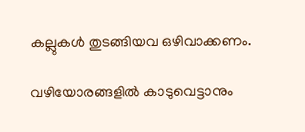കല്ലുകൾ തുടങ്ങിയവ ഒഴിവാക്കണം.

വഴിയോരങ്ങളിൽ കാടുവെട്ടാനും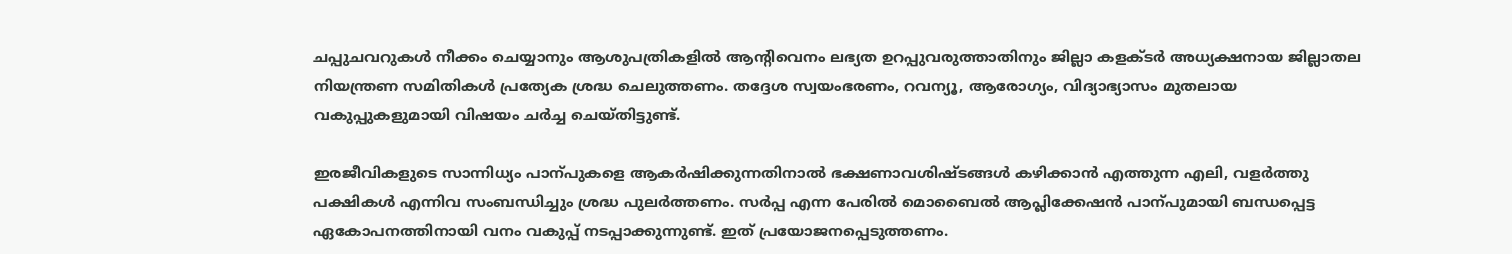ചപ്പുചവറുകൾ നീക്കം ചെയ്യാനും ആശുപത്രികളിൽ ആന്‍റിവെനം ലഭ്യത ഉറപ്പുവരുത്താതിനും ജില്ലാ കളക്ടർ അധ്യക്ഷനായ ജില്ലാതല നിയന്ത്രണ സമിതികൾ പ്രത്യേക ശ്രദ്ധ ചെലുത്തണം. തദ്ദേശ സ്വയംഭരണം, റവന്യൂ, ആരോഗ്യം, വിദ്യാഭ്യാസം മുതലായ വകുപ്പുകളുമായി വിഷയം ചർച്ച ചെയ്തിട്ടുണ്ട്.

ഇരജീവികളുടെ സാന്നിധ്യം പാന്പുകളെ ആകർഷിക്കുന്നതിനാൽ ഭക്ഷണാവശിഷ്ടങ്ങൾ കഴിക്കാൻ എത്തുന്ന എലി, വളർത്തു പക്ഷികൾ എന്നിവ സംബന്ധിച്ചും ശ്രദ്ധ പുലർത്തണം. സർപ്പ എന്ന പേരിൽ മൊബൈൽ ആപ്ലിക്കേഷൻ പാന്പുമായി ബന്ധപ്പെട്ട ഏകോപനത്തിനായി വനം വകുപ്പ് നടപ്പാക്കുന്നുണ്ട്. ഇത് പ്രയോജനപ്പെടുത്തണം.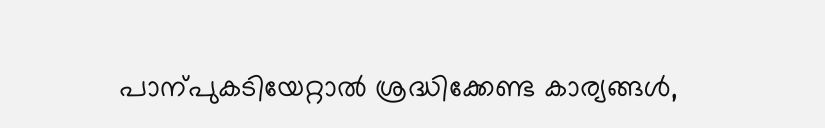പാന്പുകടിയേറ്റാൽ ശ്രദ്ധിക്കേണ്ട കാര്യങ്ങൾ,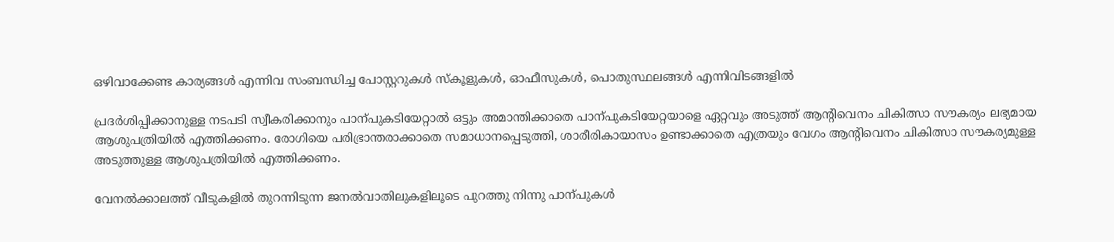ഒഴിവാക്കേണ്ട കാര്യങ്ങൾ എന്നിവ സംബന്ധിച്ച പോസ്റ്ററുകൾ സ്കൂളുകൾ, ഓഫീസുകൾ, പൊതുസ്ഥലങ്ങൾ എന്നിവിടങ്ങളിൽ

പ്രദർശിപ്പിക്കാനുള്ള നടപടി സ്വീകരിക്കാനും പാന്പുകടിയേറ്റാൽ ഒട്ടും അമാന്തിക്കാതെ പാന്പുകടിയേറ്റയാളെ ഏറ്റവും അടുത്ത് ആന്‍റിവെനം ചികിത്സാ സൗകര്യം ലഭ്യമായ ആശുപത്രിയിൽ എത്തിക്കണം. രോഗിയെ പരിഭ്രാന്തരാക്കാതെ സമാധാനപ്പെടുത്തി, ശാരീരികായാസം ഉണ്ടാക്കാതെ എത്രയും വേഗം ആന്‍റിവെനം ചികിത്സാ സൗകര്യമുള്ള അടുത്തുള്ള ആശുപത്രിയിൽ എത്തിക്കണം.

വേനൽക്കാലത്ത് വീടുകളിൽ തുറന്നിടുന്ന ജനൽവാതിലുകളിലൂടെ പുറത്തു നിന്നു പാന്പുകൾ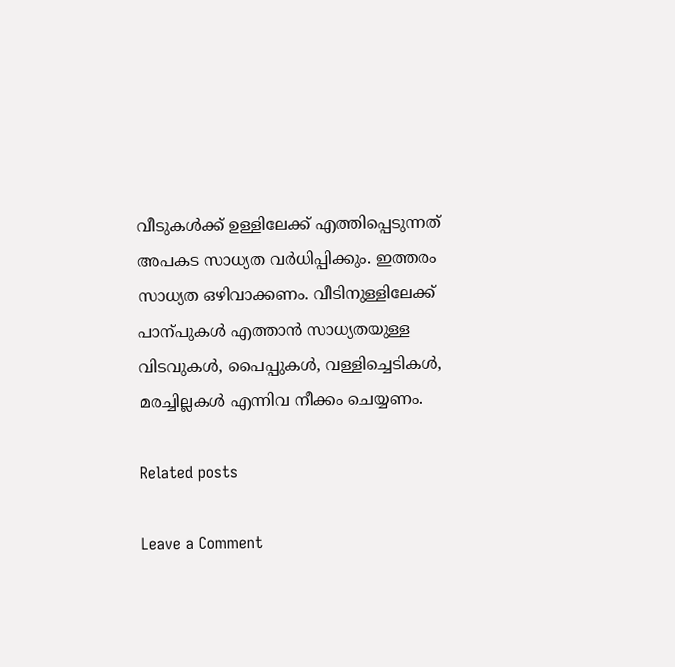വീടുകൾക്ക് ഉള്ളിലേക്ക് എത്തിപ്പെടുന്നത് അപകട സാധ്യത വർധിപ്പിക്കും. ഇത്തരം സാധ്യത ഒഴിവാക്കണം. വീടിനുള്ളിലേക്ക് പാന്പുകൾ എത്താൻ സാധ്യതയുള്ള വിടവുകൾ, പൈപ്പുകൾ, വള്ളിച്ചെടികൾ, മരച്ചില്ലകൾ എന്നിവ നീക്കം ചെയ്യണം.

Related posts

Leave a Comment